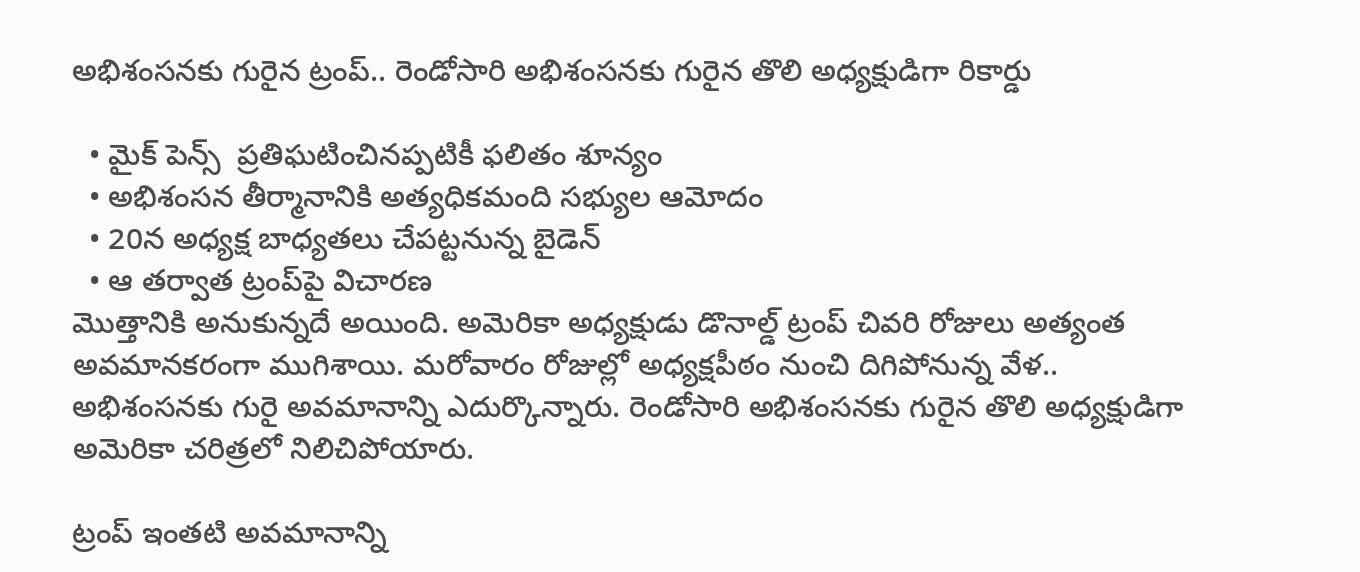అభిశంసనకు గురైన ట్రంప్.. రెండోసారి అభిశంసనకు గురైన తొలి అధ్యక్షుడిగా రికార్డు

  • మైక్ పెన్స్  ప్రతిఘటించినప్పటికీ ఫలితం శూన్యం
  • అభిశంసన తీర్మానానికి అత్యధికమంది సభ్యుల ఆమోదం
  • 20న అధ్యక్ష బాధ్యతలు చేపట్టనున్న బైడెన్
  • ఆ తర్వాత ట్రంప్‌పై విచారణ
మొత్తానికి అనుకున్నదే అయింది. అమెరికా అధ్యక్షుడు డొనాల్డ్ ట్రంప్ చివరి రోజులు అత్యంత అవమానకరంగా ముగిశాయి. మరోవారం రోజుల్లో అధ్యక్షపీఠం నుంచి దిగిపోనున్న వేళ.. అభిశంసనకు గురై అవమానాన్ని ఎదుర్కొన్నారు. రెండోసారి అభిశంసనకు గురైన తొలి అధ్యక్షుడిగా అమెరికా చరిత్రలో నిలిచిపోయారు.

ట్రంప్ ఇంతటి అవమానాన్ని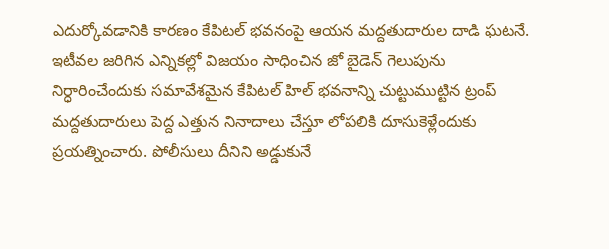ఎదుర్కోవడానికి కారణం కేపిటల్ భవనంపై ఆయన మద్దతుదారుల దాడి ఘటనే. ఇటీవల జరిగిన ఎన్నికల్లో విజయం సాధించిన జో బైడెన్ గెలుపును నిర్ధారించేందుకు సమావేశమైన కేపిటల్ హిల్ భవనాన్ని చుట్టుముట్టిన ట్రంప్ మద్దతుదారులు పెద్ద ఎత్తున నినాదాలు చేస్తూ లోపలికి దూసుకెళ్లేందుకు ప్రయత్నించారు. పోలీసులు దీనిని అడ్డుకునే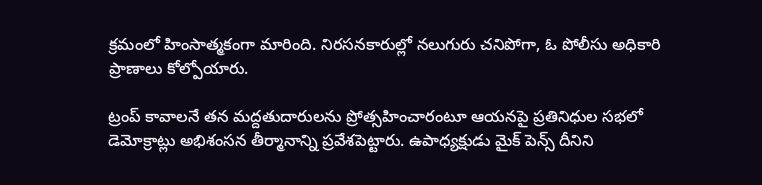క్రమంలో హింసాత్మకంగా మారింది. నిరసనకారుల్లో నలుగురు చనిపోగా, ఓ పోలీసు అధికారి ప్రాణాలు కోల్పోయారు.

ట్రంప్ కావాలనే తన మద్దతుదారులను ప్రోత్సహించారంటూ ఆయనపై ప్రతినిధుల సభలో డెమోక్రాట్లు అభిశంసన తీర్మానాన్ని ప్రవేశపెట్టారు. ఉపాధ్యక్షుడు మైక్ పెన్స్ దీనిని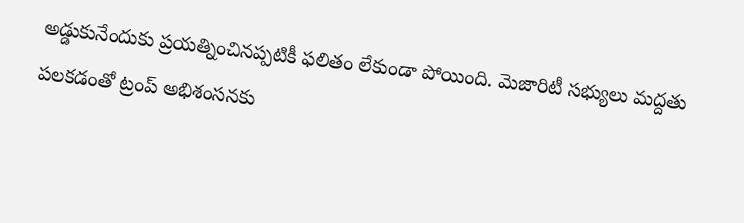అడ్డుకునేందుకు ప్రయత్నించినప్పటికీ ఫలితం లేకుండా పోయింది. మెజారిటీ సభ్యులు మద్దతు పలకడంతో ట్రంప్ అభిశంసనకు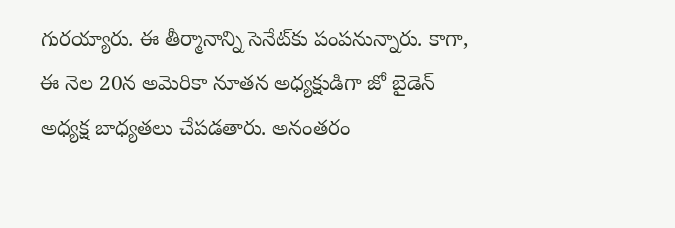గురయ్యారు. ఈ తీర్మానాన్ని సెనేట్‌కు పంపనున్నారు. కాగా, ఈ నెల 20న అమెరికా నూతన అధ్యక్షుడిగా జో బైడెన్ అధ్యక్ష బాధ్యతలు చేపడతారు. అనంతరం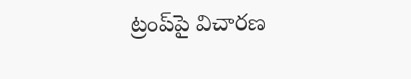ట్రంప్‌పై విచారణ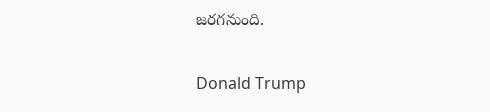జరగనుంది.

Donald Trump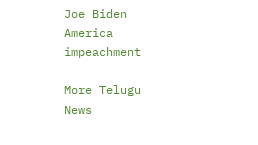Joe Biden
America
impeachment

More Telugu News